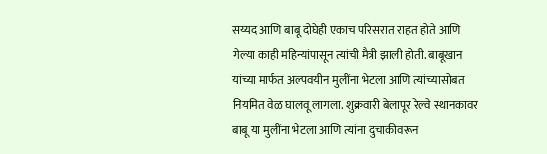सय्यद आणि बाबू दोघेही एकाच परिसरात राहत होते आणि गेल्या काही महिन्यांपासून त्यांची मैत्री झाली होती. बाबूखान यांच्या मार्फत अल्पवयीन मुलींना भेटला आणि त्यांच्यासोबत नियमित वेळ घालवू लागला. शुक्रवारी बेलापूर रेल्वे स्थानकावर बाबू या मुलींना भेटला आणि त्यांना दुचाकीवरून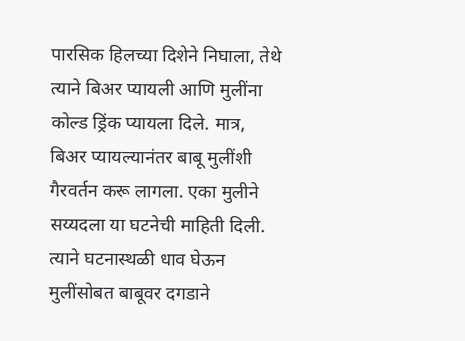पारसिक हिलच्या दिशेने निघाला, तेथे त्याने बिअर प्यायली आणि मुलींना कोल्ड ड्रिंक प्यायला दिले. मात्र, बिअर प्यायल्यानंतर बाबू मुलींशी गैरवर्तन करू लागला. एका मुलीने सय्यदला या घटनेची माहिती दिली. त्याने घटनास्थळी धाव घेऊन मुलींसोबत बाबूवर दगडाने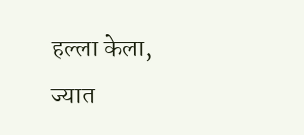हल्ला केला, ज्यात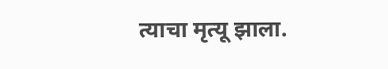त्याचा मृत्यू झाला.